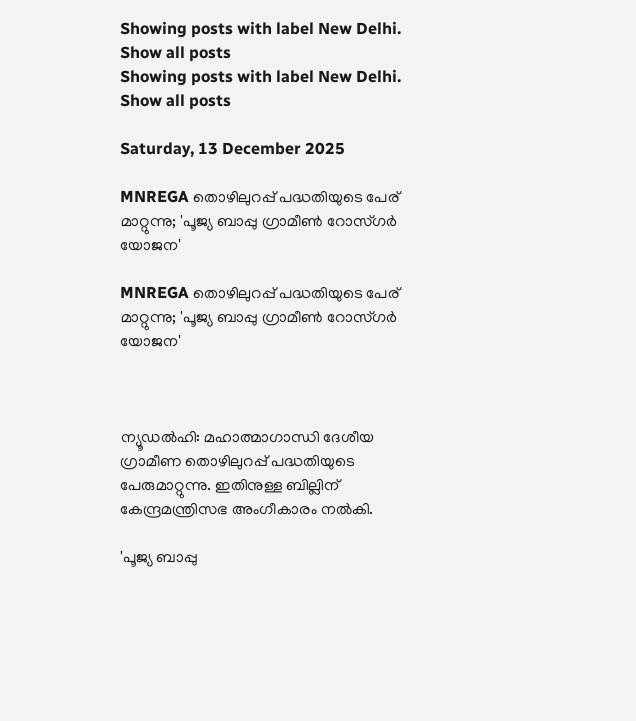Showing posts with label New Delhi. Show all posts
Showing posts with label New Delhi. Show all posts

Saturday, 13 December 2025

MNREGA തൊഴിലുറപ്പ് പദ്ധതിയുടെ പേര് മാറ്റുന്നു; 'പൂജ്യ ബാപ്പു ഗ്രാമീൺ റോസ്‍ഗർ യോജന'

MNREGA തൊഴിലുറപ്പ് പദ്ധതിയുടെ പേര് മാറ്റുന്നു; 'പൂജ്യ ബാപ്പു ഗ്രാമീൺ റോസ്‍ഗർ യോജന'



ന്യൂഡൽഹി: മഹാത്മാഗാന്ധി ദേശീയ ഗ്രാമീണ തൊഴിലുറപ്പ് പദ്ധതിയുടെ പേരുമാറ്റുന്നു. ഇതിനുള്ള ബില്ലിന് കേന്ദ്രമന്ത്രിസഭ അംഗീകാരം നൽകി.

'പൂജ്യ ബാപ്പു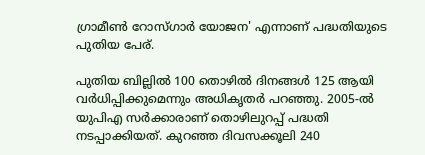ഗ്രാമീൺ റോസ്ഗാർ യോജന' എന്നാണ് പദ്ധതിയുടെ പുതിയ പേര്.

പുതിയ ബില്ലിൽ 100 തൊഴിൽ ദിനങ്ങൾ 125 ആയി വർധിപ്പിക്കുമെന്നും അധികൃതർ പറഞ്ഞു. 2005-ൽ യുപിഎ സർക്കാരാണ് തൊഴിലുറപ്പ് പദ്ധതി നടപ്പാക്കിയത്. കുറഞ്ഞ ദിവസക്കൂലി 240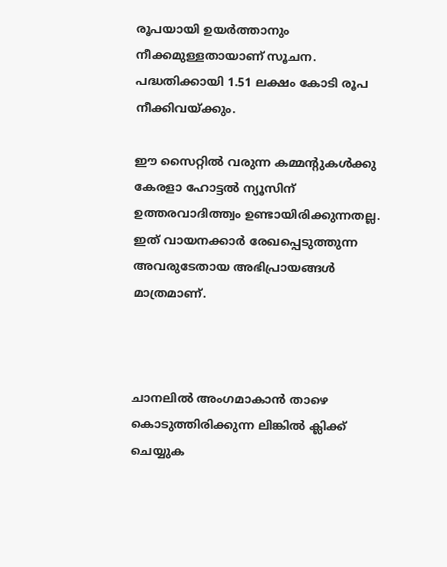രൂപയായി ഉയർത്താനും നീക്കമുള്ളതായാണ് സൂചന. പദ്ധതിക്കായി 1.51 ലക്ഷം കോടി രൂപ നീക്കിവയ്ക്കും.

ഈ സൈറ്റിൽ വരുന്ന കമ്മന്റുകൾക്കു കേരളാ ഹോട്ടൽ ന്യൂസിന് ഉത്തരവാദിത്ത്വം ഉണ്ടായിരിക്കുന്നതല്ല. ഇത് വായനക്കാർ രേഖപ്പെടുത്തുന്ന അവരുടേതായ അഭിപ്രായങ്ങൾ മാത്രമാണ്.



ചാനലിൽ അംഗമാകാൻ താഴെ കൊടുത്തിരിക്കുന്ന ലിങ്കിൽ ക്ലിക്ക് ചെയ്യുക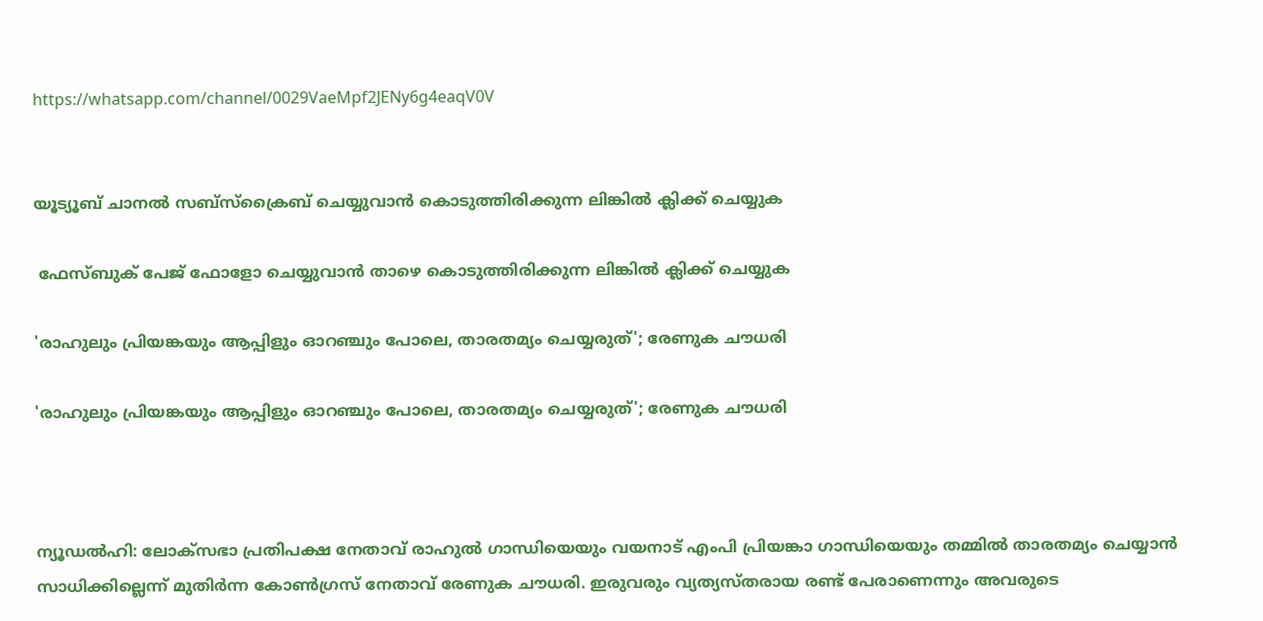https://whatsapp.com/channel/0029VaeMpf2JENy6g4eaqV0V


യൂട്യൂബ് ചാനൽ സബ്സ്ക്രൈബ് ചെയ്യുവാൻ കൊടുത്തിരിക്കുന്ന ലിങ്കിൽ ക്ലിക്ക് ചെയ്യുക

 ഫേസ്ബുക് പേജ് ഫോളോ ചെയ്യുവാൻ താഴെ കൊടുത്തിരിക്കുന്ന ലിങ്കിൽ ക്ലിക്ക് ചെയ്യുക

'രാഹുലും പ്രിയങ്കയും ആപ്പിളും ഓറഞ്ചും പോലെ, താരതമ്യം ചെയ്യരുത്'; രേണുക ചൗധരി

'രാഹുലും പ്രിയങ്കയും ആപ്പിളും ഓറഞ്ചും പോലെ, താരതമ്യം ചെയ്യരുത്'; രേണുക ചൗധരി



ന്യൂഡല്‍ഹി: ലോക്‌സഭാ പ്രതിപക്ഷ നേതാവ് രാഹുല്‍ ഗാന്ധിയെയും വയനാട് എംപി പ്രിയങ്കാ ഗാന്ധിയെയും തമ്മില്‍ താരതമ്യം ചെയ്യാന്‍ സാധിക്കില്ലെന്ന് മുതിര്‍ന്ന കോണ്‍ഗ്രസ് നേതാവ് രേണുക ചൗധരി. ഇരുവരും വ്യത്യസ്തരായ രണ്ട് പേരാണെന്നും അവരുടെ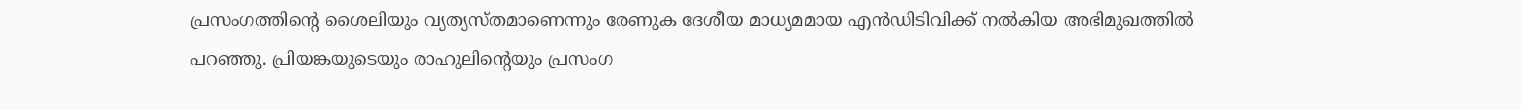പ്രസംഗത്തിന്റെ ശൈലിയും വ്യത്യസ്തമാണെന്നും രേണുക ദേശീയ മാധ്യമമായ എന്‍ഡിടിവിക്ക് നല്‍കിയ അഭിമുഖത്തില്‍ പറഞ്ഞു. പ്രിയങ്കയുടെയും രാഹുലിന്റെയും പ്രസംഗ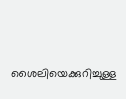ശൈലിയെക്കുറിച്ചുള്ള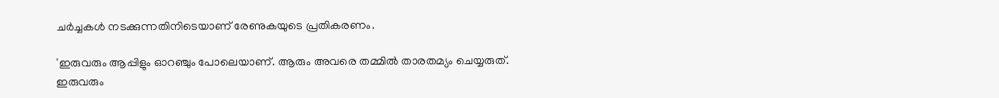ചര്‍ച്ചകള്‍ നടക്കുന്നതിനിടെയാണ് രേണുകയുടെ പ്രതികരണം.

'ഇരുവരും ആപ്പിളും ഓറഞ്ചും പോലെയാണ്. ആരും അവരെ തമ്മില്‍ താരതമ്യം ചെയ്യരുത്. ഇരുവരും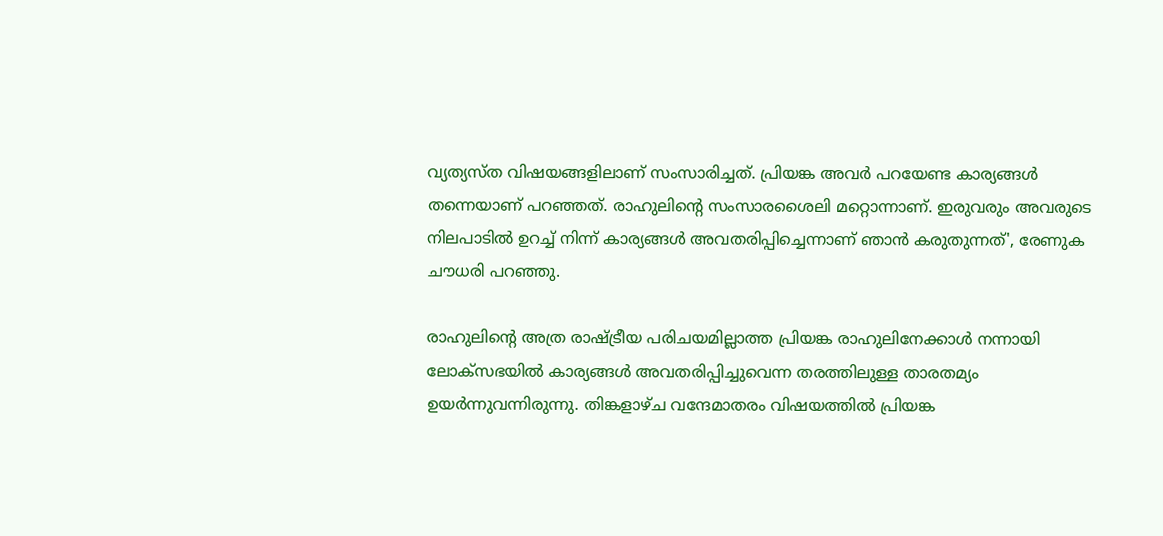വ്യത്യസ്ത വിഷയങ്ങളിലാണ് സംസാരിച്ചത്. പ്രിയങ്ക അവര്‍ പറയേണ്ട കാര്യങ്ങള്‍ തന്നെയാണ് പറഞ്ഞത്. രാഹുലിന്റെ സംസാരശൈലി മറ്റൊന്നാണ്. ഇരുവരും അവരുടെ നിലപാടില്‍ ഉറച്ച് നിന്ന് കാര്യങ്ങള്‍ അവതരിപ്പിച്ചെന്നാണ് ഞാന്‍ കരുതുന്നത്', രേണുക ചൗധരി പറഞ്ഞു.

രാഹുലിന്റെ അത്ര രാഷ്ട്രീയ പരിചയമില്ലാത്ത പ്രിയങ്ക രാഹുലിനേക്കാള്‍ നന്നായി ലോക്‌സഭയില്‍ കാര്യങ്ങള്‍ അവതരിപ്പിച്ചുവെന്ന തരത്തിലുള്ള താരതമ്യം ഉയര്‍ന്നുവന്നിരുന്നു. തിങ്കളാഴ്ച വന്ദേമാതരം വിഷയത്തില്‍ പ്രിയങ്ക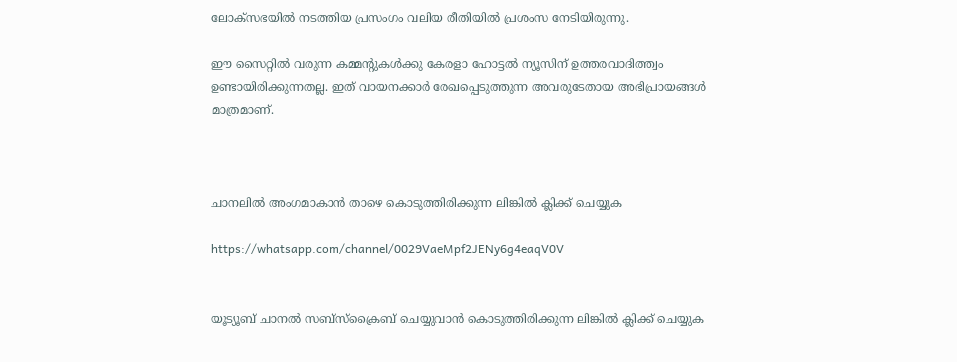ലോക്‌സഭയില്‍ നടത്തിയ പ്രസംഗം വലിയ രീതിയില്‍ പ്രശംസ നേടിയിരുന്നു.

ഈ സൈറ്റിൽ വരുന്ന കമ്മന്റുകൾക്കു കേരളാ ഹോട്ടൽ ന്യൂസിന് ഉത്തരവാദിത്ത്വം ഉണ്ടായിരിക്കുന്നതല്ല. ഇത് വായനക്കാർ രേഖപ്പെടുത്തുന്ന അവരുടേതായ അഭിപ്രായങ്ങൾ മാത്രമാണ്.



ചാനലിൽ അംഗമാകാൻ താഴെ കൊടുത്തിരിക്കുന്ന ലിങ്കിൽ ക്ലിക്ക് ചെയ്യുക

https://whatsapp.com/channel/0029VaeMpf2JENy6g4eaqV0V


യൂട്യൂബ് ചാനൽ സബ്സ്ക്രൈബ് ചെയ്യുവാൻ കൊടുത്തിരിക്കുന്ന ലിങ്കിൽ ക്ലിക്ക് ചെയ്യുക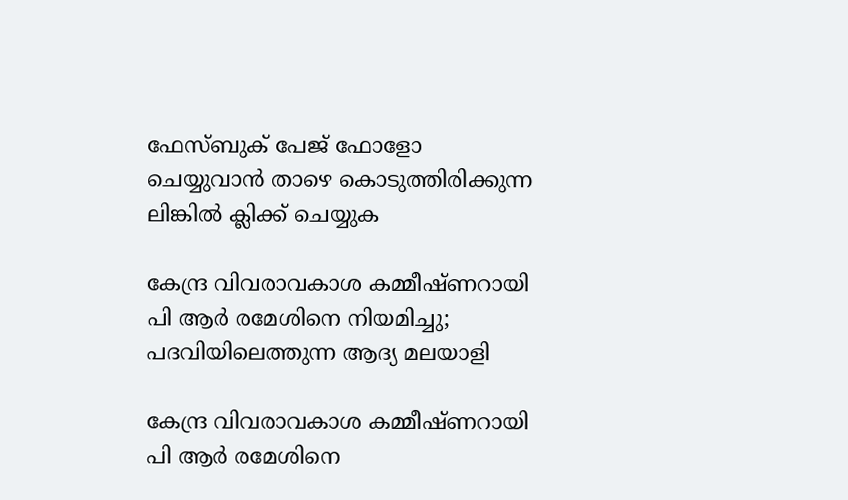ഫേസ്ബുക് പേജ് ഫോളോ ചെയ്യുവാൻ താഴെ കൊടുത്തിരിക്കുന്ന ലിങ്കിൽ ക്ലിക്ക് ചെയ്യുക

കേന്ദ്ര വിവരാവകാശ കമ്മീഷ്ണറായി പി ആർ രമേശിനെ നിയമിച്ചു; പദവിയിലെത്തുന്ന ആദ്യ മലയാളി

കേന്ദ്ര വിവരാവകാശ കമ്മീഷ്ണറായി പി ആർ രമേശിനെ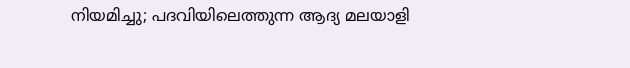നിയമിച്ചു; പദവിയിലെത്തുന്ന ആദ്യ മലയാളി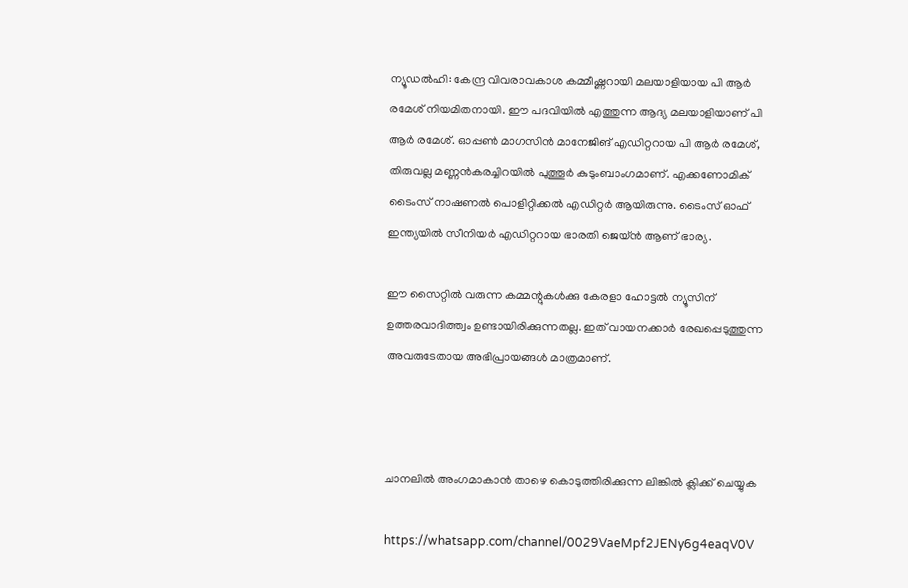ന്യൂഡൽഹി: കേന്ദ്ര വിവരാവകാശ കമ്മീഷ്ണറായി മലയാളിയായ പി ആർ രമേശ് നിയമിതനായി. ഈ പദവിയിൽ എത്തുന്ന ആദ്യ മലയാളിയാണ് പി ആർ രമേശ്. ഓപ്പൺ മാഗസിൻ മാനേജിങ് എഡിറ്ററായ പി ആർ രമേശ്, തിരുവല്ല മണ്ണൻകരച്ചിറയിൽ പുത്തൂർ കുടുംബാംഗമാണ്. എക്കണോമിക് ടൈംസ് നാഷണൽ പൊളിറ്റിക്കൽ എഡിറ്റർ ആയിരുന്നു. ടൈംസ് ഓഫ് ഇന്ത്യയിൽ സീനിയർ എഡിറ്ററായ ഭാരതി ജെയ്ൻ ആണ് ഭാര്യ.

ഈ സൈറ്റിൽ വരുന്ന കമ്മന്റുകൾക്കു കേരളാ ഹോട്ടൽ ന്യൂസിന് ഉത്തരവാദിത്ത്വം ഉണ്ടായിരിക്കുന്നതല്ല. ഇത് വായനക്കാർ രേഖപ്പെടുത്തുന്ന അവരുടേതായ അഭിപ്രായങ്ങൾ മാത്രമാണ്.



ചാനലിൽ അംഗമാകാൻ താഴെ കൊടുത്തിരിക്കുന്ന ലിങ്കിൽ ക്ലിക്ക് ചെയ്യുക

https://whatsapp.com/channel/0029VaeMpf2JENy6g4eaqV0V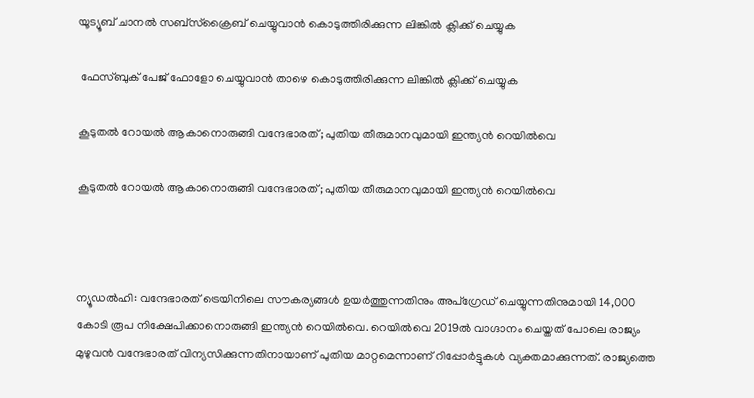യൂട്യൂബ് ചാനൽ സബ്സ്ക്രൈബ് ചെയ്യുവാൻ കൊടുത്തിരിക്കുന്ന ലിങ്കിൽ ക്ലിക്ക് ചെയ്യുക

 ഫേസ്ബുക് പേജ് ഫോളോ ചെയ്യുവാൻ താഴെ കൊടുത്തിരിക്കുന്ന ലിങ്കിൽ ക്ലിക്ക് ചെയ്യുക

കൂടുതൽ റോയൽ ആകാനൊരുങ്ങി വന്ദേഭാരത്; പുതിയ തീരുമാനവുമായി ഇന്ത്യൻ റെയിൽവെ

കൂടുതൽ റോയൽ ആകാനൊരുങ്ങി വന്ദേഭാരത്; പുതിയ തീരുമാനവുമായി ഇന്ത്യൻ റെയിൽവെ



ന്യൂഡല്‍ഹി: വന്ദേഭാരത് ട്രെയിനിലെ സൗകര്യങ്ങള്‍ ഉയര്‍ത്തുന്നതിനും അപ്‌ഗ്രേഡ് ചെയ്യുന്നതിനുമായി 14,000 കോടി രൂപ നിക്ഷേപിക്കാനൊരുങ്ങി ഇന്ത്യന്‍ റെയില്‍വെ. റെയില്‍വെ 2019ല്‍ വാഗ്ദാനം ചെയ്തത് പോലെ രാജ്യം മുഴുവന്‍ വന്ദേഭാരത് വിന്യസിക്കുന്നതിനായാണ് പുതിയ മാറ്റമെന്നാണ് റിപ്പോര്‍ട്ടുകള്‍ വ്യക്തമാക്കുന്നത്. രാജ്യത്തെ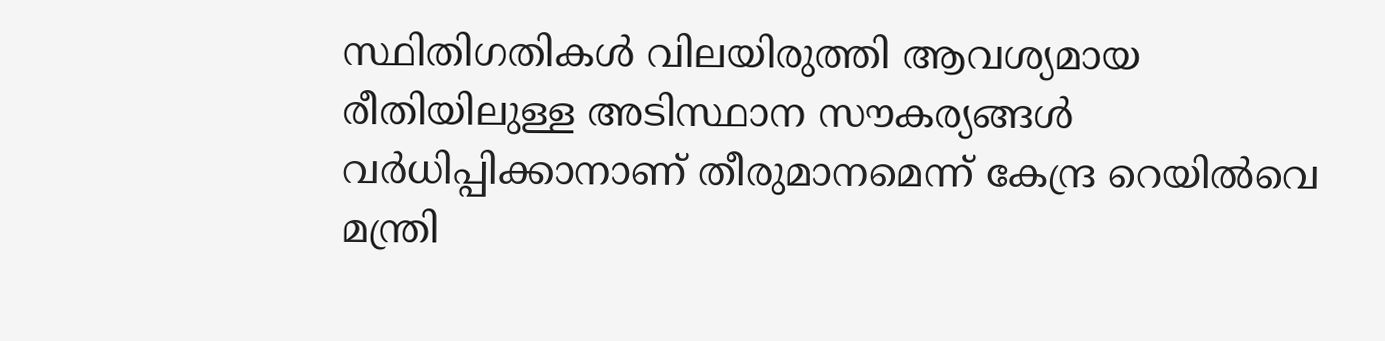സ്ഥിതിഗതികള്‍ വിലയിരുത്തി ആവശ്യമായ രീതിയിലുള്ള അടിസ്ഥാന സൗകര്യങ്ങള്‍ വര്‍ധിപ്പിക്കാനാണ് തീരുമാനമെന്ന് കേന്ദ്ര റെയില്‍വെ മന്ത്രി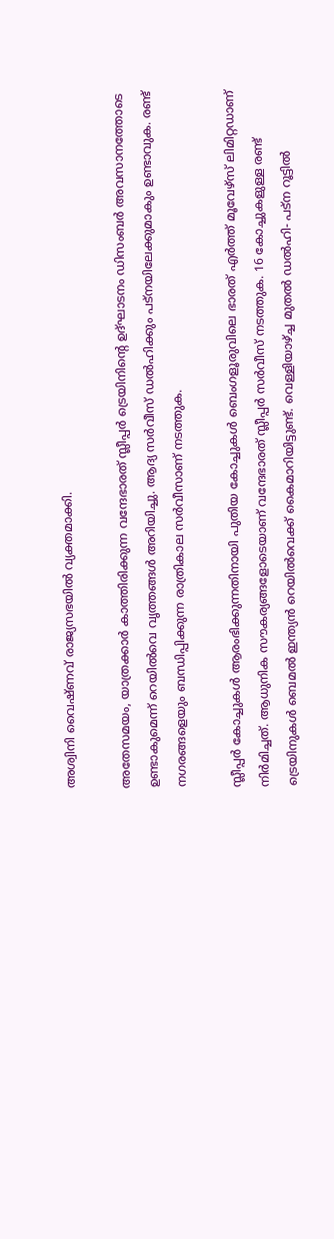അശ്വിനി വൈഷ്ണവ് രാജ്യസഭയില്‍ വ്യക്തമാക്കി.

അതേസമയം, യാത്രക്കാര്‍ കാത്തിരിക്കുന്ന വന്ദേഭാരത് സ്ലീപ്പര്‍ ട്രെയിനിന്റെ ഉദ്ഘാടനം ഡിസംബര്‍ അവസാനത്തോടെ ഉണ്ടാകുമെന്ന് റെയില്‍വെ വൃത്തങ്ങള്‍ അറിയിച്ചു. ആദ്യ സര്‍വീസ് ഡല്‍ഹിക്കും പട്‌നയിലേക്കുമാകും ഉണ്ടാവുക. രണ്ട് നഗരങ്ങളെയും ബന്ധിപ്പിക്കുന്ന രാത്രികാല സര്‍വീസാണ് നടത്തുക.

സ്ലീപ്പര്‍ കോച്ചുകള്‍ ആരംഭിക്കുന്നതിനായി പുതിയ കോച്ചുകള്‍ ബെംഗളൂരുവിലെ ഭാരത് എര്‍ത്ത് മൂവേഴ്‌സ് ലിമിറ്റഡാണ് നിര്‍മിച്ചത്. ആധുനിക സൗകര്യങ്ങളോടെയാണ് വന്ദേഭാരത് സ്ലീപ്പര്‍ സര്‍വീസ് നടത്തുക. 16 കോച്ചുകളുള്ള രണ്ട് ട്രെയിനുകള്‍ ബെമല്‍ ഇന്ത്യന്‍ റെയില്‍വെക്ക് കൈമാറിയിട്ടുണ്ട്. വെള്ളിയാഴ്ച്ച മുതല്‍ ഡല്‍ഹി- പട്‌ന റൂട്ടില്‍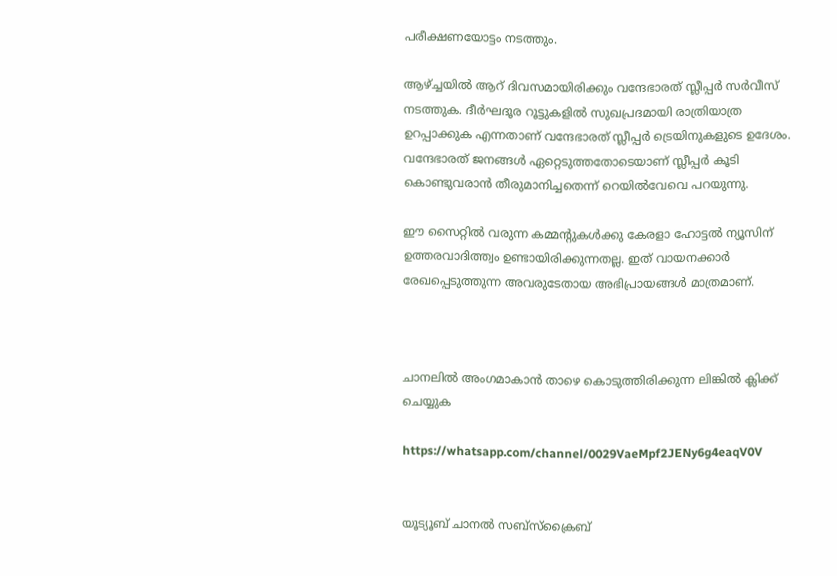പരീക്ഷണയോട്ടം നടത്തും.

ആഴ്ച്ചയില്‍ ആറ് ദിവസമായിരിക്കും വന്ദേഭാരത് സ്ലീപ്പര്‍ സര്‍വീസ് നടത്തുക. ദീര്‍ഘദൂര റൂട്ടുകളില്‍ സുഖപ്രദമായി രാത്രിയാത്ര ഉറപ്പാക്കുക എന്നതാണ് വന്ദേഭാരത് സ്ലീപ്പര്‍ ട്രെയിനുകളുടെ ഉദേശം. വന്ദേഭാരത് ജനങ്ങള്‍ ഏറ്റെടുത്തതോടെയാണ് സ്ലീപ്പര്‍ കൂടി കൊണ്ടുവരാന്‍ തീരുമാനിച്ചതെന്ന് റെയില്‍വേവെ പറയുന്നു.

ഈ സൈറ്റിൽ വരുന്ന കമ്മന്റുകൾക്കു കേരളാ ഹോട്ടൽ ന്യൂസിന് ഉത്തരവാദിത്ത്വം ഉണ്ടായിരിക്കുന്നതല്ല. ഇത് വായനക്കാർ രേഖപ്പെടുത്തുന്ന അവരുടേതായ അഭിപ്രായങ്ങൾ മാത്രമാണ്.



ചാനലിൽ അംഗമാകാൻ താഴെ കൊടുത്തിരിക്കുന്ന ലിങ്കിൽ ക്ലിക്ക് ചെയ്യുക

https://whatsapp.com/channel/0029VaeMpf2JENy6g4eaqV0V


യൂട്യൂബ് ചാനൽ സബ്സ്ക്രൈബ്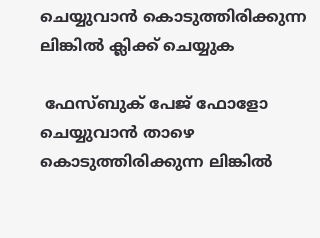ചെയ്യുവാൻ കൊടുത്തിരിക്കുന്ന ലിങ്കിൽ ക്ലിക്ക് ചെയ്യുക

 ഫേസ്ബുക് പേജ് ഫോളോ ചെയ്യുവാൻ താഴെ കൊടുത്തിരിക്കുന്ന ലിങ്കിൽ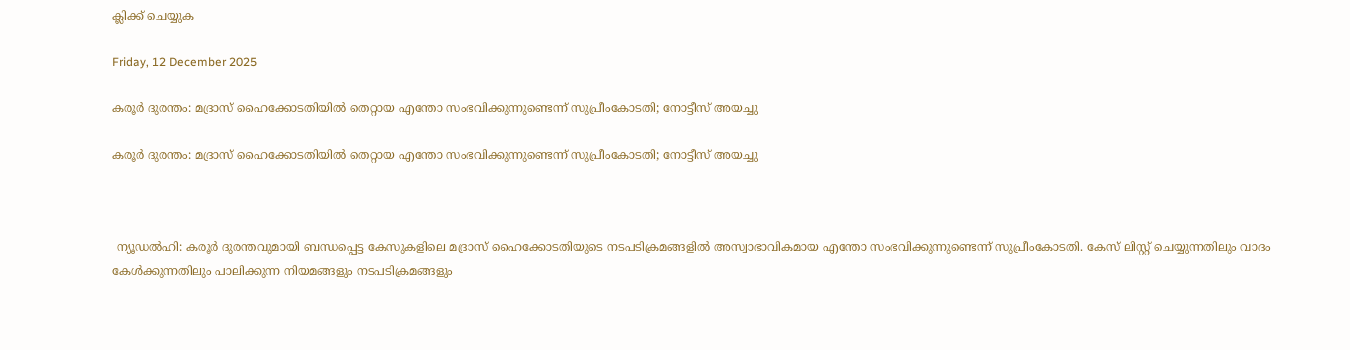ക്ലിക്ക് ചെയ്യുക

Friday, 12 December 2025

കരൂർ ദുരന്തം: മദ്രാസ് ഹൈക്കോടതിയിൽ തെറ്റായ എന്തോ സംഭവിക്കുന്നുണ്ടെന്ന് സുപ്രീംകോടതി; നോട്ടീസ് അയച്ചു

കരൂർ ദുരന്തം: മദ്രാസ് ഹൈക്കോടതിയിൽ തെറ്റായ എന്തോ സംഭവിക്കുന്നുണ്ടെന്ന് സുപ്രീംകോടതി; നോട്ടീസ് അയച്ചു



 ന്യൂഡൽഹി: കരൂർ ദുരന്തവുമായി ബന്ധപ്പെട്ട കേസുകളിലെ മദ്രാസ് ഹൈക്കോടതിയുടെ നടപടിക്രമങ്ങളിൽ അസ്വാഭാവികമായ എന്തോ സംഭവിക്കുന്നുണ്ടെന്ന് സുപ്രീംകോടതി. കേസ് ലിസ്റ്റ് ചെയ്യുന്നതിലും വാദം കേൾക്കുന്നതിലും പാലിക്കുന്ന നിയമങ്ങളും നടപടിക്രമങ്ങളും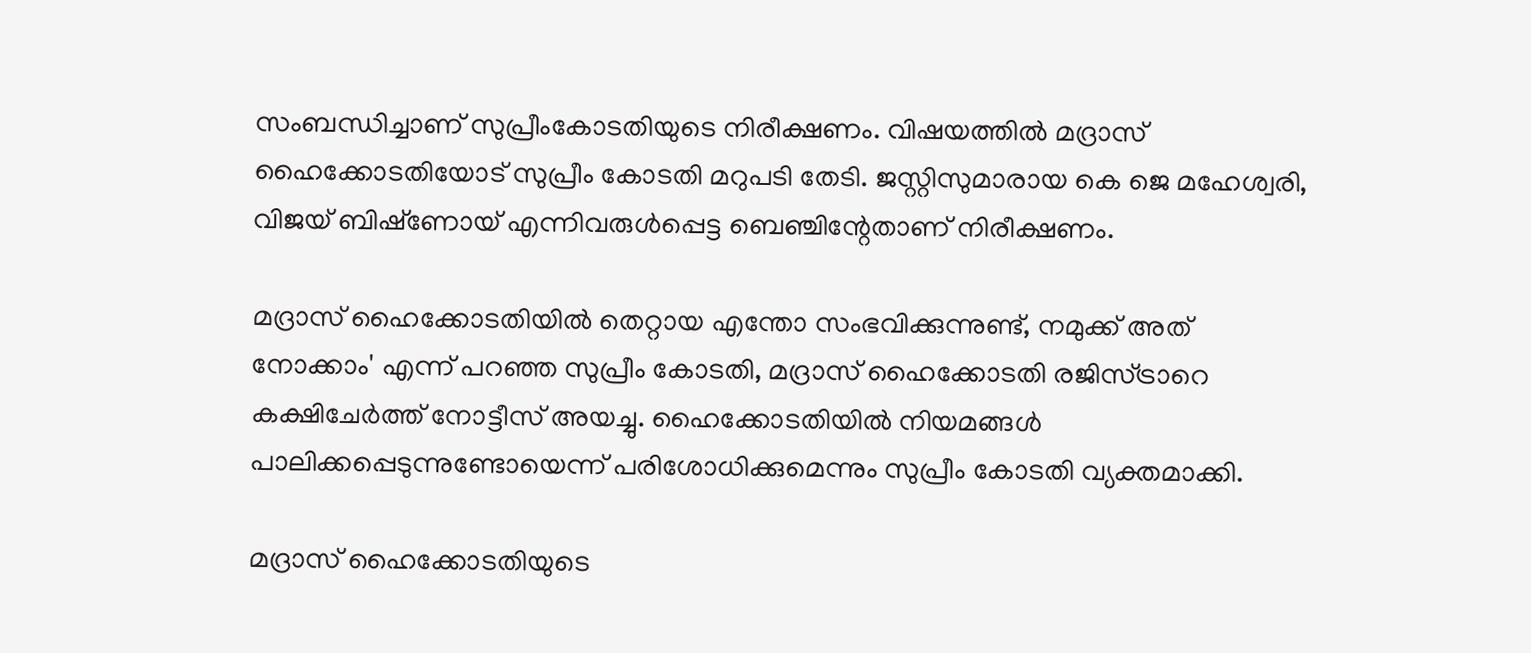സംബന്ധിച്ചാണ് സുപ്രീംകോടതിയുടെ നിരീക്ഷണം. വിഷയത്തിൽ മദ്രാസ് ഹൈക്കോടതിയോട് സുപ്രീം കോടതി മറുപടി തേടി. ജസ്റ്റിസുമാരായ കെ ജെ മഹേശ്വരി, വിജയ് ബിഷ്‌ണോയ് എന്നിവരുൾപ്പെട്ട ബെഞ്ചിന്റേതാണ് നിരീക്ഷണം.

മദ്രാസ് ഹൈക്കോടതിയിൽ തെറ്റായ എന്തോ സംഭവിക്കുന്നുണ്ട്, നമുക്ക് അത് നോക്കാം' എന്ന് പറഞ്ഞ സുപ്രീം കോടതി, മദ്രാസ് ഹൈക്കോടതി രജിസ്ട്രാറെ കക്ഷിചേർത്ത് നോട്ടീസ് അയച്ചു. ഹൈക്കോടതിയിൽ നിയമങ്ങൾ പാലിക്കപ്പെടുന്നുണ്ടോയെന്ന് പരിശോധിക്കുമെന്നും സുപ്രീം കോടതി വ്യക്തമാക്കി.

മദ്രാസ് ഹൈക്കോടതിയുടെ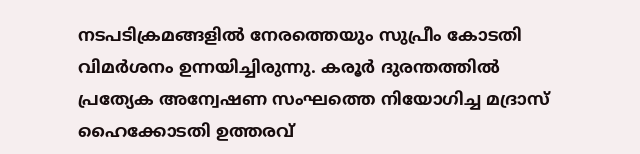നടപടിക്രമങ്ങളിൽ നേരത്തെയും സുപ്രീം കോടതി വിമർശനം ഉന്നയിച്ചിരുന്നു. കരൂർ ദുരന്തത്തിൽ പ്രത്യേക അന്വേഷണ സംഘത്തെ നിയോഗിച്ച മദ്രാസ് ഹൈക്കോടതി ഉത്തരവ്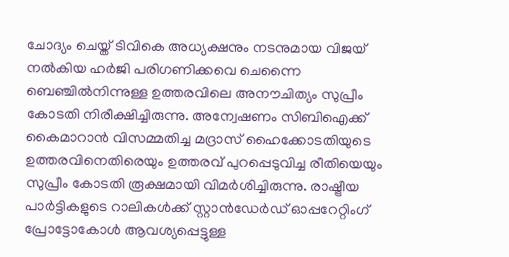ചോദ്യം ചെയ്ത് ടിവികെ അധ്യക്ഷനും നടനുമായ വിജയ് നൽകിയ ഹർജി പരിഗണിക്കവെ ചെന്നൈ ബെഞ്ചിൽനിന്നുള്ള ഉത്തരവിലെ അനൗചിത്യം സുപ്രീം കോടതി നിരീക്ഷിച്ചിരുന്നു. അന്വേഷണം സിബിഐക്ക് കൈമാറാൻ വിസമ്മതിച്ച മദ്രാസ് ഹൈക്കോടതിയുടെ ഉത്തരവിനെതിരെയും ഉത്തരവ് പുറപ്പെടുവിച്ച രീതിയെയും സുപ്രീം കോടതി രൂക്ഷമായി വിമർശിച്ചിരുന്നു. രാഷ്ട്രീയ പാർട്ടികളുടെ റാലികൾക്ക് സ്റ്റാൻഡേർഡ് ഓപ്പറേറ്റിംഗ് പ്രോട്ടോകോൾ ആവശ്യപ്പെട്ടുള്ള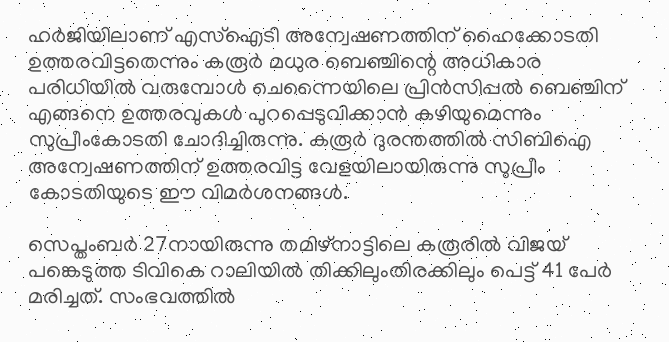ഹർജിയിലാണ് എസ്‌ഐടി അന്വേഷണത്തിന് ഹൈക്കോടതി ഉത്തരവിട്ടതെന്നും കരൂർ മധുര ബെഞ്ചിന്റെ അധികാര പരിധിയിൽ വരുമ്പോൾ ചെന്നൈയിലെ പ്രിൻസിപ്പൽ ബെഞ്ചിന് എങ്ങനെ ഉത്തരവുകൾ പുറപ്പെടുവിക്കാൻ കഴിയുമെന്നും സുപ്രീംകോടതി ചോദിച്ചിരുന്നു. കരൂർ ദുരന്തത്തിൽ സിബിഐ അന്വേഷണത്തിന് ഉത്തരവിട്ട വേളയിലായിരുന്നു സുപ്രീം കോടതിയുടെ ഈ വിമർശനങ്ങൾ.

സെപ്തംബർ 27നായിരുന്നു തമിഴ്‌നാട്ടിലെ കരൂരിൽ വിജയ് പങ്കെടുത്ത ടിവികെ റാലിയിൽ തിക്കിലുംതിരക്കിലും പെട്ട് 41 പേർ മരിച്ചത്. സംഭവത്തിൽ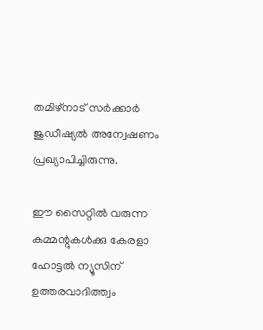തമിഴ്‌നാട് സർക്കാർ ജുഡീഷ്യൽ അന്വേഷണം പ്രഖ്യാപിച്ചിരുന്നു.

ഈ സൈറ്റിൽ വരുന്ന കമ്മന്റുകൾക്കു കേരളാ ഹോട്ടൽ ന്യൂസിന് ഉത്തരവാദിത്ത്വം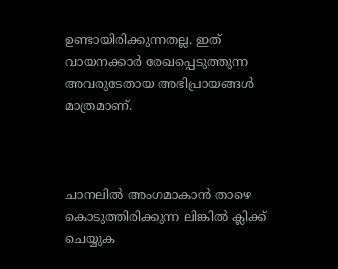ഉണ്ടായിരിക്കുന്നതല്ല. ഇത് വായനക്കാർ രേഖപ്പെടുത്തുന്ന അവരുടേതായ അഭിപ്രായങ്ങൾ മാത്രമാണ്.



ചാനലിൽ അംഗമാകാൻ താഴെ കൊടുത്തിരിക്കുന്ന ലിങ്കിൽ ക്ലിക്ക് ചെയ്യുക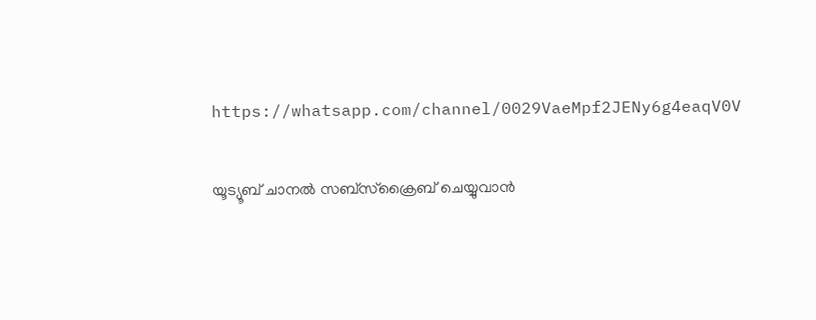https://whatsapp.com/channel/0029VaeMpf2JENy6g4eaqV0V


യൂട്യൂബ് ചാനൽ സബ്സ്ക്രൈബ് ചെയ്യുവാൻ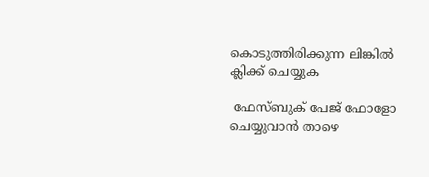കൊടുത്തിരിക്കുന്ന ലിങ്കിൽ ക്ലിക്ക് ചെയ്യുക

 ഫേസ്ബുക് പേജ് ഫോളോ ചെയ്യുവാൻ താഴെ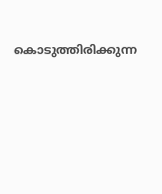കൊടുത്തിരിക്കുന്ന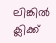ലിങ്കിൽ ക്ലിക്ക്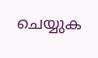ചെയ്യുക